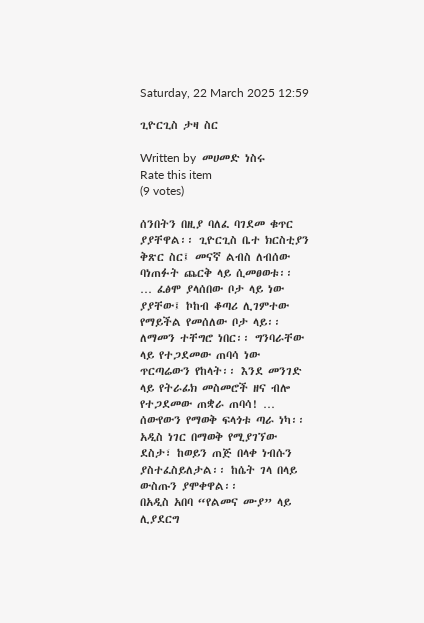Saturday, 22 March 2025 12:59

ጊዮርጊስ ታዛ ስር

Written by  መሀመድ ነስሩ
Rate this item
(9 votes)

ሰንበትን በዚያ ባለፈ ባገደመ ቁጥር ያያቸዋል፡፡ ጊዮርጊስ ቤተ ክርስቲያን ቅጽር ስር፤ መናኛ ልብስ ለብሰው ባነጠፉት ጨርቅ ላይ ሲመፀወቱ፡፡
… ፈፅሞ ያላሰበው ቦታ ላይ ነው ያያቸው፤ ኮከብ ቆጣሪ ሊገምተው የማይችል የመሰለው ቦታ ላይ፡፡ ለማመን ተቸግሮ ነበር፡፡ ግንባራቸው ላይ የተጋደመው ጠባሳ ነው ጥርጣሬውን የከላት፡፡ እንደ መንገድ ላይ የትራፊክ መስመሮች ዘና ብሎ የተጋደመው ጠቋራ ጠባሳ! …
ሰውየውን የማወቅ ፍላጎቱ ጣራ ነካ፡፡ አዲስ ነገር በማወቅ የሚያገኘው ደስታ፣ ከወይን ጠጅ በላቀ ነብሱን ያስተፈስይለታል፡፡ ከሴት ገላ በላይ ውስጡን ያሞቀዋል፡፡
በአዲስ አበባ “የልመና ሙያ” ላይ ሊያደርግ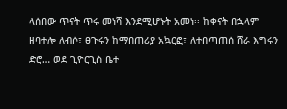ላሰበው ጥናት ጥሩ መነሻ እንደሚሆኑት አመነ፡፡ ከቀናት በኋላም ዘባተሎ ለብሶ፣ ፀጉሩን ከማበጠሪያ አኳርፎ፣ ለተበጣጠሰ ሸራ እግሩን ድሮ… ወደ ጊዮርጊስ ቤተ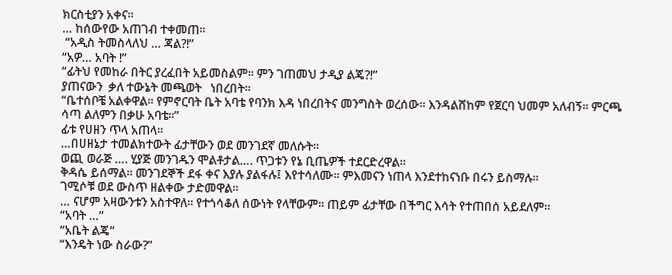ክርስቲያን አቀና፡፡
… ከሰውየው አጠገብ ተቀመጠ፡፡
 “አዲስ ትመስላለህ … ጃል?!”
“አዎ… አባት !”
“ፊትህ የመከራ በትር ያረፈበት አይመስልም፡፡ ምን ገጠመህ ታዲያ ልጄ?!”
ያጠናውን  ቃለ ተውኔት መጫወት   ነበረበት፡፡
“ቤተሰቦቼ አልቀዋል፡፡ የምኖርባት ቤት አባቴ የባንክ እዳ ነበረበትና መንግስት ወረሰው፡፡ እንዳልሸከም የጀርባ ህመም አለብኝ፡፡ ምርጫ ሳጣ ልለምን በቃሁ አባቴ፡፡”
ፊቱ የሀዘን ጥላ አጠላ፡፡
…በሀዘኔታ ተመልክተውት ፊታቸውን ወደ መንገደኛ መለሱት፡፡
ወጪ ወራጅ …. ሂያጅ መንገዱን ሞልቶታል…. ጥጋቱን የኔ ቢጤዎች ተደርድረዋል፡፡
ቅዳሴ ይሰማል፡፡ መንገደኞች ደፋ ቀና እያሉ ያልፋሉ፤ እየተሳለሙ፡፡ ምእመናን ነጠላ እንደተከናነቡ በሩን ይስማሉ፡፡
ገሚሶቹ ወደ ውስጥ ዘልቀው ታድመዋል፡፡
… ናሆም አዛውንቱን አስተዋለ፡፡ የተጎሳቆለ ሰውነት የላቸውም፡፡ ጠይም ፊታቸው በችግር እሳት የተጠበሰ አይደለም፡፡
“አባት …”
“አቤት ልጄ”
“እንዴት ነው ስራው?”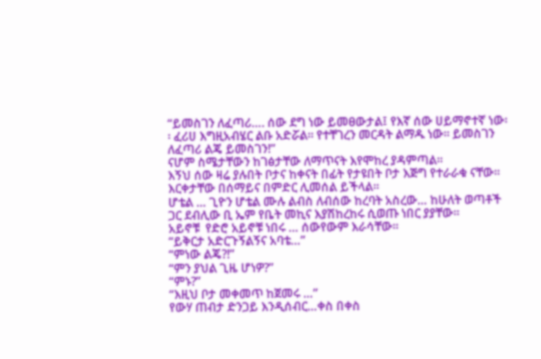“ይመስገን ለፈጣሪ…. ሰው ደግ ነው ይመፀውታል፤ የእኛ ሰው ሀይማኖተኛ ነው፡፡ ፈሪሀ እግዚአብሄር ልቡ አድሯል፡፡ የተቸገረን መርዳት ልማዱ ነው፡፡ ይመስገን ለፈጣሪ ልጄ ይመስገን!”
ናሆም ስሜታቸውን ከገፅታቸው ለማጥናት እየሞከረ ያዳምጣል፡፡
እኝህ ሰው ዛሬ ያሉበት ቦታና ከቀናት በፊት የታዩበት ቦታ እጅግ የተራራቁ ናቸው፡፡ እርቀታቸው በሰማይና በምድር ሊመሰል ይችላል፡፡
ሆቴል … ጊዮን ሆቴል ሙሉ ልብስ ለብሰው ከረባት አስረው… ከሁለት ወጣቶች ጋር ደብሊው ቢ ኤም የቤት መኪና እያሽከረከሩ ሲወጡ ነበር ያያቸው፡፡
አይኖቹ  የድሮ አይኖቹ ነበሩ … ሰውየውም እራሳቸው፡፡
“ይቅርታ አድርጉኝልኝና አባቴ…”
“ምነው ልጄ?!”
“ምን ያህል ጊዜ ሆነዎ?”
“ምኑ?”
“እዚህ ቦታ መቀመጥ ከጀመሩ …”
የውሃ ጠብታ ድንጋይ እንዲሰብር…ቀስ በቀስ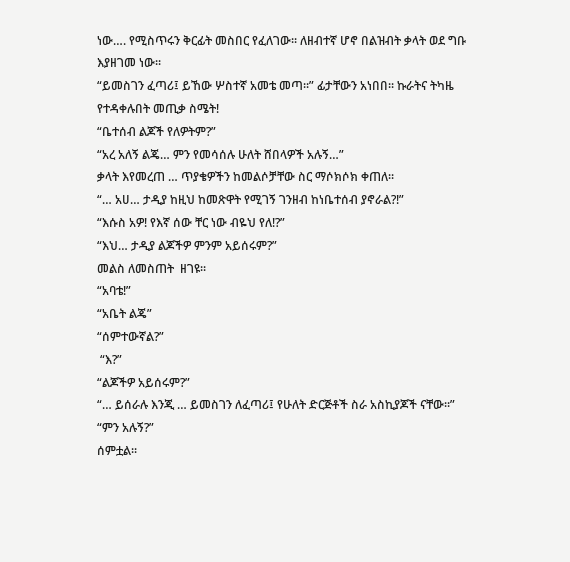ነው…. የሚስጥሩን ቅርፊት መስበር የፈለገው፡፡ ለዘብተኛ ሆኖ በልዝብት ቃላት ወደ ግቡ እያዘገመ ነው፡፡
“ይመስገን ፈጣሪ፤ ይኸው ሦስተኛ አመቴ መጣ፡፡” ፊታቸውን አነበበ፡፡ ኩራትና ትካዜ የተዳቀሉበት መጢቃ ስሜት!
“ቤተሰብ ልጆች የለዎትም?”
“አረ አለኝ ልጄ… ምን የመሳሰሉ ሁለት ሸበላዎች አሉኝ…”
ቃላት እየመረጠ … ጥያቄዎችን ከመልሶቻቸው ስር ማሶክሶክ ቀጠለ፡፡
“… አሀ… ታዲያ ከዚህ ከመጽዋት የሚገኝ ገንዘብ ከነቤተሰብ ያኖራል?!”
“እሱስ አዎ! የእኛ ሰው ቸር ነው ብዬህ የለ!?”
“እህ… ታዲያ ልጆችዎ ምንም አይሰሩም?”
መልስ ለመስጠት  ዘገዩ፡፡
“አባቴ!”
“አቤት ልጄ”
“ሰምተውኛል?”
 “እ?”
“ልጆችዎ አይሰሩም?”
“… ይሰራሉ እንጂ … ይመስገን ለፈጣሪ፤ የሁለት ድርጅቶች ስራ አስኪያጆች ናቸው፡፡”
“ምን አሉኝ?”
ሰምቷል፡፡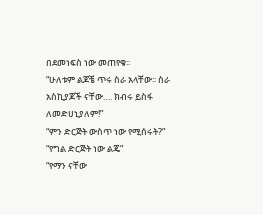በደመነፍስ ነው መጠየቁ፡፡
“ሁለቱም ልጆቼ ጥሩ ስራ አላቸው፡፡ ስራ አስኪያጆች ናቸው…. ክብሩ ይስፋ ለመድሀኒያለም!”
“ምን ድርጅት ውስጥ ነው የሚሰሩት?”
“የግል ድርጅት ነው ልጄ”
“የማን ናቸው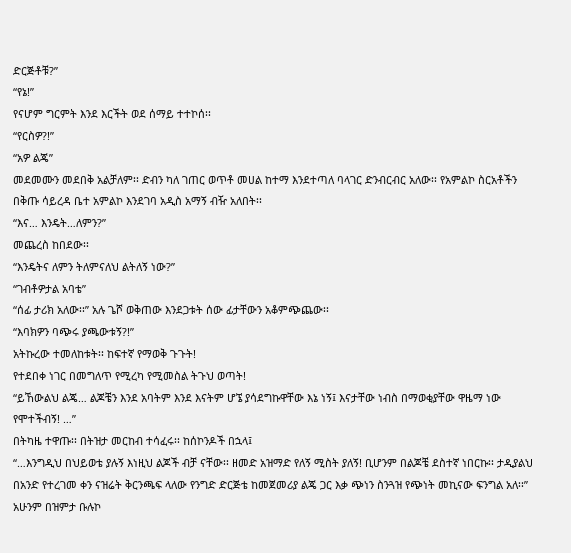ድርጅቶቹ?”
“የኔ!”
የናሆም ግርምት እንደ እርችት ወደ ሰማይ ተተኮሰ፡፡
“የርስዎ?!”
“አዎ ልጄ”
መደመሙን መደበቅ አልቻለም፡፡ ድብን ካለ ገጠር ወጥቶ መሀል ከተማ እንደተጣለ ባላገር ድንብርብር አለው፡፡ የአምልኮ ስርአቶችን በቅጡ ሳይረዳ ቤተ አምልኮ እንደገባ አዲስ አማኝ ብዥ አለበት፡፡
“እና… እንዴት…ለምን?”
መጨረስ ከበደው፡፡
“እንዴትና ለምን ትለምናለህ ልትለኝ ነው?”
“ገብቶዎታል አባቴ”
“ሰፊ ታሪክ አለው፡፡” አሉ ጌሾ ወቅጠው እንደጋቱት ሰው ፊታቸውን አቆምጭጨው፡፡
“እባክዎን ባጭሩ ያጫውቱኝ?!”
አትኩረው ተመለከቱት፡፡ ከፍተኛ የማወቅ ጉጉት!
የተደበቀ ነገር በመግለጥ የሚረካ የሚመስል ትጉህ ወጣት!
“ይኸውልህ ልጄ… ልጆቼን እንደ አባትም እንደ እናትም ሆኜ ያሳደግኩዋቸው እኔ ነኝ፤ እናታቸው ነብስ በማወቂያቸው ዋዜማ ነው የሞተችብኝ! …”
በትካዜ ተዋጡ፡፡ በትዝታ መርከብ ተሳፈሩ፡፡ ከሰኮንዶች በኋላ፤
“…እንግዲህ በህይወቴ ያሉኝ እነዚህ ልጆች ብቻ ናቸው፡፡ ዘመድ አዝማድ የለኝ ሚስት ያለኝ! ቢሆንም በልጆቼ ደስተኛ ነበርኩ፡፡ ታዲያልህ በአንድ የተረገመ ቀን ናዝሬት ቅርንጫፍ ላለው የንግድ ድርጅቴ ከመጀመሪያ ልጄ ጋር እቃ ጭነን ስንጓዝ የጭነት መኪናው ፍንግል አለ፡፡”
አሁንም በዝምታ ቡሉኮ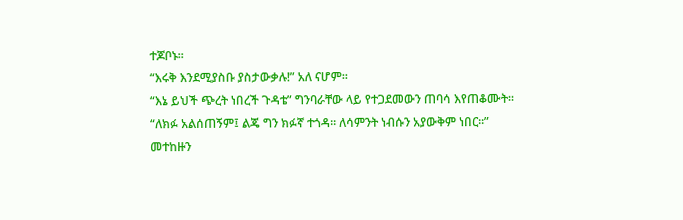ተጆቦኑ፡፡
“እሩቅ እንደሚያስቡ ያስታውቃሉ!” አለ ናሆም፡፡
“እኔ ይህች ጭረት ነበረች ጉዳቴ” ግንባራቸው ላይ የተጋደመውን ጠባሳ እየጠቆሙት፡፡
“ለክፉ አልሰጠኝም፤ ልጄ ግን ክፉኛ ተጎዳ፡፡ ለሳምንት ነብሱን አያውቅም ነበር፡፡”
መተከዙን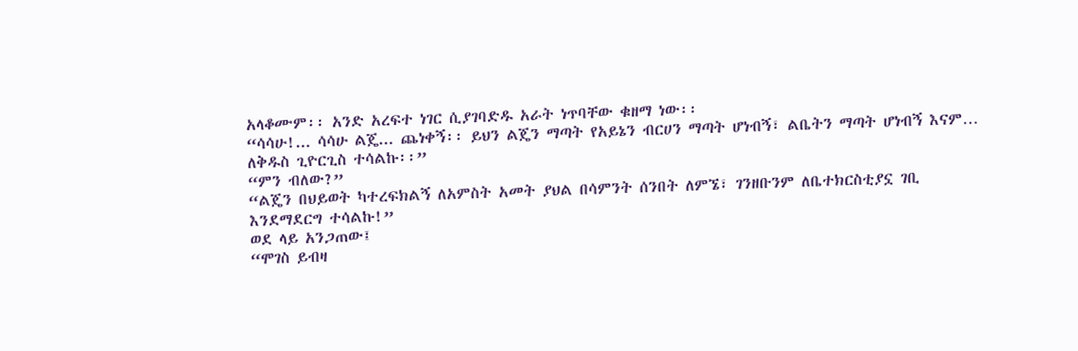አላቆሙም፡፡ አንድ አረፍተ ነገር ሲያገባድዱ አራት ነጥባቸው ቁዘማ ነው፡፡
“ሳሳሁ!... ሳሳሁ ልጄ... ጨነቀኝ፡፡ ይህን ልጄን ማጣት የአይኔን ብርሀን ማጣት ሆነብኝ፣ ልቤትን ማጣት ሆነብኝ እናም… ለቅዱስ ጊዮርጊስ ተሳልኩ፡፡”
“ምን ብለው?”
“ልጄን በህይወት ካተረፍክልኝ ለአምስት አመት ያህል በሳምንት ሰንበት ለምኜ፣ ገንዘቡንም ለቤተክርስቲያኗ ገቢ እንደማደርግ ተሳልኩ!”
ወደ ላይ አንጋጠው፤
“ሞገስ ይብዛ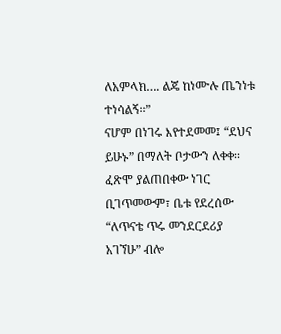ለአምላክ…. ልጄ ከነሙሉ ጤንነቱ ተነሳልኝ፡፡”
ናሆም በነገሩ እየተደመመ፤ “ደህና ይሁኑ” በማለት ቦታውን ለቀቀ፡፡ ፈጽሞ ያልጠበቀው ነገር ቢገጥመውም፣ ቤቱ የደረሰው “ለጥናቴ ጥሩ መንደርደሪያ አገኘሁ” ብሎ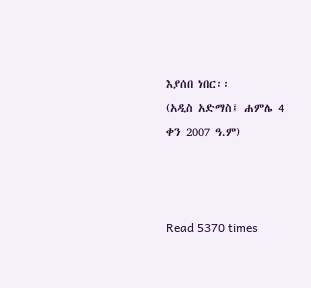እያሰበ ነበር፡፡
(አዲስ አድማስ፤ ሐምሌ 4 ቀን 2007 ዓ.ም)



Read 5370 times